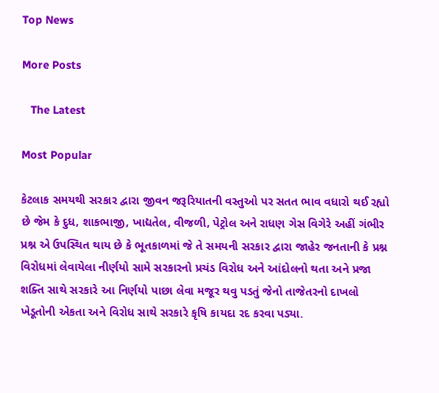Top News

More Posts

   The Latest

Most Popular

કેટલાક સમયથી સરકાર દ્વારા જીવન જરૂરિયાતની વસ્તુઓ પર સતત ભાવ વધારો થઈ રહ્યો છે જેમ કે દુધ, શાકભાજી, ખાદ્યતેલ, વીજળી, પેટ્રોલ અને રાધણ ગેસ વિગેરે અહીં ગંભીર પ્રશ્ન એ ઉપસ્થિત થાય છે કે ભૂતકાળમાં જે તે સમયની સરકાર દ્વારા જાહેર જનતાની કે પ્રશ્ન વિરોધમાં લેવાયેલા નીર્ણયો સામે સરકારનો પ્રચંડ વિરોધ અને આંદોલનો થતા અને પ્રજા શક્તિ સાથે સરકારે આ નિર્ણયો પાછા લેવા મજૂર થવુ પડતું જેનો તાજેતરનો દાખલો ખેડૂતોની એકતા અને વિરોધ સાથે સરકારે કૃષિ કાયદા રદ કરવા પડ્યા.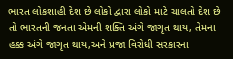ભારત લોકશાહી દેશ છે લોકો દ્વારા લોકો માટે ચાલતો દેશ છે તો ભારતની જનતા એમની શક્તિ અંગે જાગૃત થાય, તેમના હક્ક અંગે જાગૃત થાય,અને પ્રજા વિરોધી સરકારના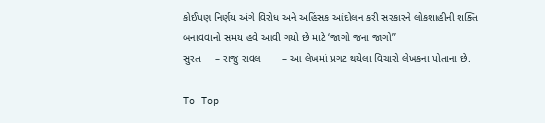કોઈપણ નિર્ણય અંગે વિરોધ અને અહિંસક આંદોલન કરી સરકારને લોકશાહીની શક્તિ બનાવવાનો સમય હવે આવી ગયો છે માટે ‘જાગો જના જાગો’’
સુરત     – રાજુ રાવલ       – આ લેખમાં પ્રગટ થયેલા વિચારો લેખકના પોતાના છે.

To Top